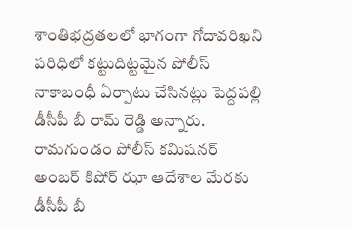శాంతిభద్రతలలో భాగంగా గోదావరిఖని పరిధిలో కట్టుదిట్టమైన పోలీస్ నాకాబంధీ ఏర్పాటు చేసినట్లు పెద్దపల్లి డీసీపీ బీ రామ్ రెడ్డి అన్నారు. రామగుండం పోలీస్ కమిషనర్ అంబర్ కిషోర్ ఝా ఆదేశాల మేరకు డీసీపీ బీ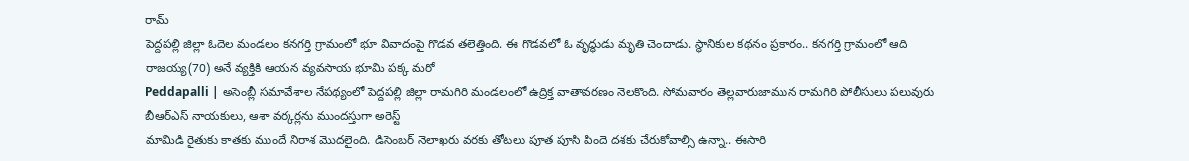రామ్
పెద్దపల్లి జిల్లా ఓదెల మండలం కనగర్తి గ్రామంలో భూ వివాదంపై గొడవ తలెత్తింది. ఈ గొడవలో ఓ వృద్ధుడు మృతి చెందాడు. స్థానికుల కథనం ప్రకారం.. కనగర్తి గ్రామంలో ఆది రాజయ్య(70) అనే వ్యక్తికి ఆయన వ్యవసాయ భూమి పక్క మరో
Peddapalli | అసెంబ్లీ సమావేశాల నేపథ్యంలో పెద్దపల్లి జిల్లా రామగిరి మండలంలో ఉద్రిక్త వాతావరణం నెలకొంది. సోమవారం తెల్లవారుజామున రామగిరి పోలీసులు పలువురు బీఆర్ఎస్ నాయకులు, ఆశా వర్కర్లను ముందస్తుగా అరెస్ట్
మామిడి రైతుకు కాతకు ముందే నిరాశ మొదలైంది. డిసెంబర్ నెలాఖరు వరకు తోటలు పూత పూసి పిందె దశకు చేరుకోవాల్సి ఉన్నా.. ఈసారి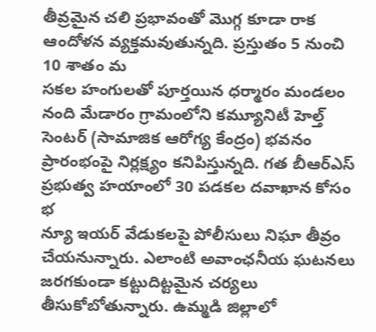తీవ్రమైన చలి ప్రభావంతో మొగ్గ కూడా రాక ఆందోళన వ్యక్తమవుతున్నది. ప్రస్తుతం 5 నుంచి 10 శాతం మ
సకల హంగులతో పూర్తయిన ధర్మారం మండలం నంది మేడారం గ్రామంలోని కమ్యూనిటీ హెల్త్ సెంటర్ (సామాజిక ఆరోగ్య కేంద్రం) భవనం ప్రారంభంపై నిర్లక్ష్యం కనిపిస్తున్నది. గత బీఆర్ఎస్ ప్రభుత్వ హయాంలో 30 పడకల దవాఖాన కోసం భ
న్యూ ఇయర్ వేడుకలపై పోలీసులు నిఘా తీవ్రం చేయనున్నారు. ఎలాంటి అవాంఛనీయ ఘటనలు జరగకుండా కట్టుదిట్టమైన చర్యలు తీసుకోబోతున్నారు. ఉమ్మడి జిల్లాలో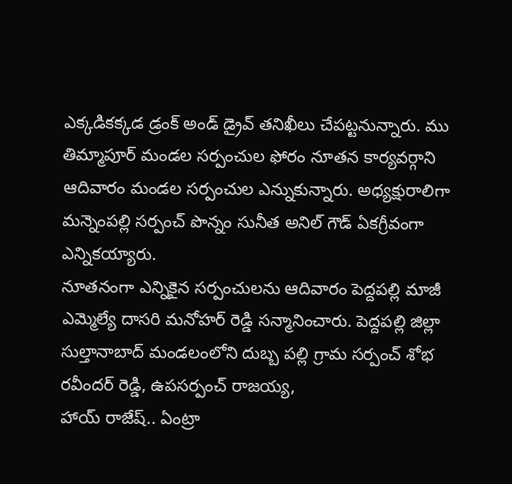ఎక్కడికక్కడ డ్రంక్ అండ్ డ్రైవ్ తనిఖీలు చేపట్టనున్నారు. ము
తిమ్మాపూర్ మండల సర్పంచుల ఫోరం నూతన కార్యవర్గాని ఆదివారం మండల సర్పంచుల ఎన్నుకున్నారు. అధ్యక్షురాలిగా మన్నెంపల్లి సర్పంచ్ పొన్నం సునీత అనిల్ గౌడ్ ఏకగ్రీవంగా ఎన్నికయ్యారు.
నూతనంగా ఎన్నికైన సర్పంచులను ఆదివారం పెద్దపల్లి మాజీ ఎమ్మెల్యే దాసరి మనోహర్ రెడ్డి సన్మానించారు. పెద్దపల్లి జిల్లా సుల్తానాబాద్ మండలంలోని దుబ్బ పల్లి గ్రామ సర్పంచ్ శోభ రవీందర్ రెడ్డి, ఉపసర్పంచ్ రాజయ్య,
హాయ్ రాజేష్.. ఏంట్రా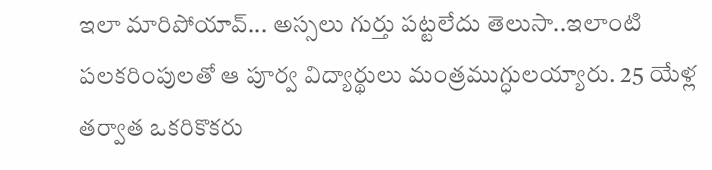ఇలా మారిపోయావ్... అస్సలు గుర్తు పట్టలేదు తెలుసా..ఇలాంటి పలకరింపులతో ఆ పూర్వ విద్యార్థులు మంత్రముగ్ధులయ్యారు. 25 యేళ్ల తర్వాత ఒకరికొకరు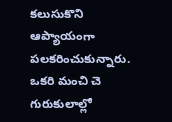కలుసుకొని ఆప్యాయంగా పలకరించుకున్నారు. ఒకరి మంచి చె
గురుకులాల్లో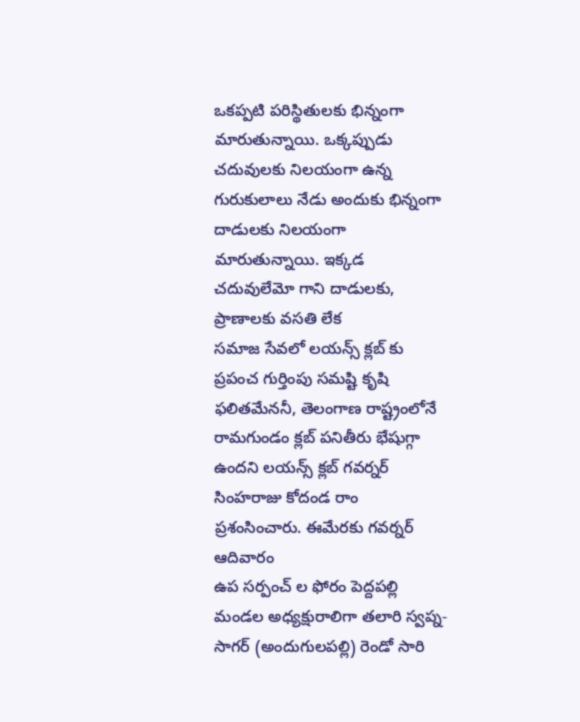ఒకప్పటి పరిస్థితులకు భిన్నంగా మారుతున్నాయి. ఒక్కప్పుడు చదువులకు నిలయంగా ఉన్న గురుకులాలు నేడు అందుకు భిన్నంగా దాడులకు నిలయంగా మారుతున్నాయి. ఇక్కడ చదువులేమో గాని దాడులకు, ప్రాణాలకు వసతి లేక
సమాజ సేవలో లయన్స్ క్లబ్ కు ప్రపంచ గుర్తింపు సమష్టి కృషి ఫలితమేననీ, తెలంగాణ రాష్ట్రంలోనే రామగుండం క్లబ్ పనితీరు భేషుగ్గా ఉందని లయన్స్ క్లబ్ గవర్నర్ సింహరాజు కోదండ రాం ప్రశంసించారు. ఈమేరకు గవర్నర్ ఆదివారం
ఉప సర్పంచ్ ల ఫోరం పెద్దపల్లి మండల అధ్యక్షురాలిగా తలారి స్వప్న-సాగర్ (అందుగులపల్లి) రెండో సారి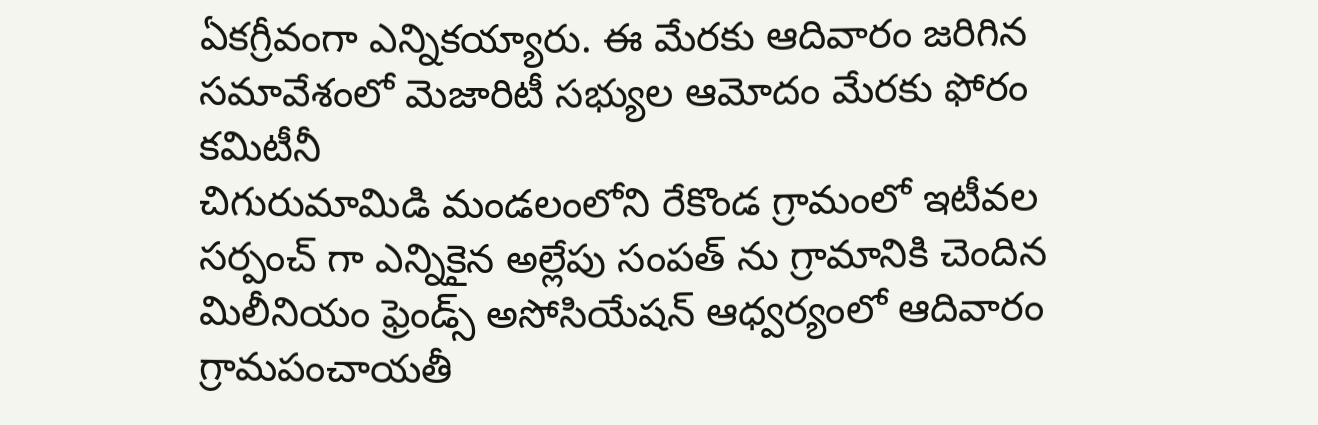ఏకగ్రీవంగా ఎన్నికయ్యారు. ఈ మేరకు ఆదివారం జరిగిన సమావేశంలో మెజారిటీ సభ్యుల ఆమోదం మేరకు ఫోరం కమిటీనీ
చిగురుమామిడి మండలంలోని రేకొండ గ్రామంలో ఇటీవల సర్పంచ్ గా ఎన్నికైన అల్లేపు సంపత్ ను గ్రామానికి చెందిన మిలీనియం ఫ్రెండ్స్ అసోసియేషన్ ఆధ్వర్యంలో ఆదివారం గ్రామపంచాయతీ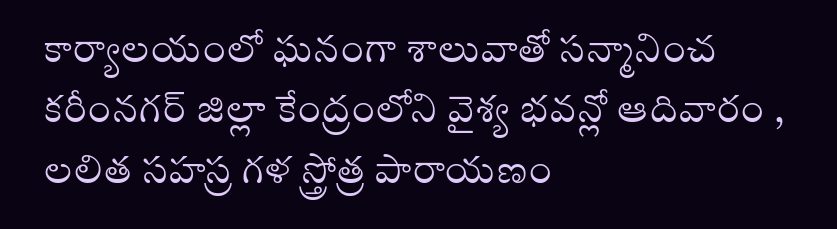కార్యాలయంలో ఘనంగా శాలువాతో సన్మానించ
కరీంనగర్ జిల్లా కేంద్రంలోని వైశ్య భవన్లో ఆదివారం , లలిత సహస్ర గళ స్త్రోత్ర పారాయణం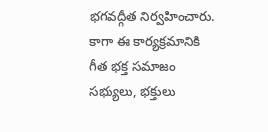భగవద్గీత నిర్వహించారు. కాగా ఈ కార్యక్రమానికి గీత భక్త సమాజం సభ్యులు, భక్తులు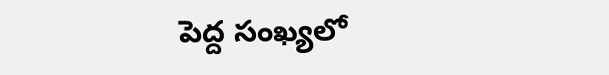పెద్ద సంఖ్యలో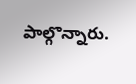పాల్గొన్నారు.